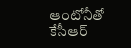ఆంటోనీతో కేసీఆర్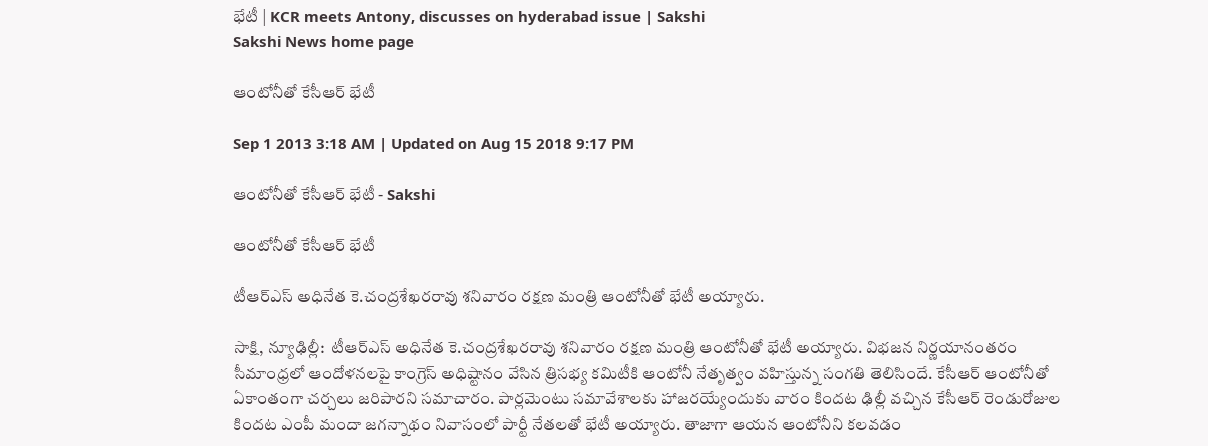భేటీ | KCR meets Antony, discusses on hyderabad issue | Sakshi
Sakshi News home page

ఆంటోనీతో కేసీఆర్ భేటీ

Sep 1 2013 3:18 AM | Updated on Aug 15 2018 9:17 PM

ఆంటోనీతో కేసీఆర్ భేటీ - Sakshi

ఆంటోనీతో కేసీఆర్ భేటీ

టీఆర్‌ఎస్ అధినేత కె.చంద్రశేఖరరావు శనివారం రక్షణ మంత్రి ఆంటోనీతో భేటీ అయ్యారు.

సాక్షి, న్యూఢిల్లీ:  టీఆర్‌ఎస్ అధినేత కె.చంద్రశేఖరరావు శనివారం రక్షణ మంత్రి ఆంటోనీతో భేటీ అయ్యారు. విభజన నిర్ణయానంతరం సీమాంధ్రలో ఆందోళనలపై కాంగ్రెస్ అధిష్టానం వేసిన త్రిసభ్య కమిటీకి ఆంటోనీ నేతృత్వం వహిస్తున్న సంగతి తెలిసిందే. కేసీఆర్ ఆంటోనీతో ఏకాంతంగా చర్చలు జరిపారని సమాచారం. పార్లమెంటు సమావేశాలకు హాజరయ్యేందుకు వారం కిందట ఢిల్లీ వచ్చిన కేసీఆర్ రెండురోజుల కిందట ఎంపీ మందా జగన్నాథం నివాసంలో పార్టీ నేతలతో భేటీ అయ్యారు. తాజాగా ఆయన ఆంటోనీని కలవడం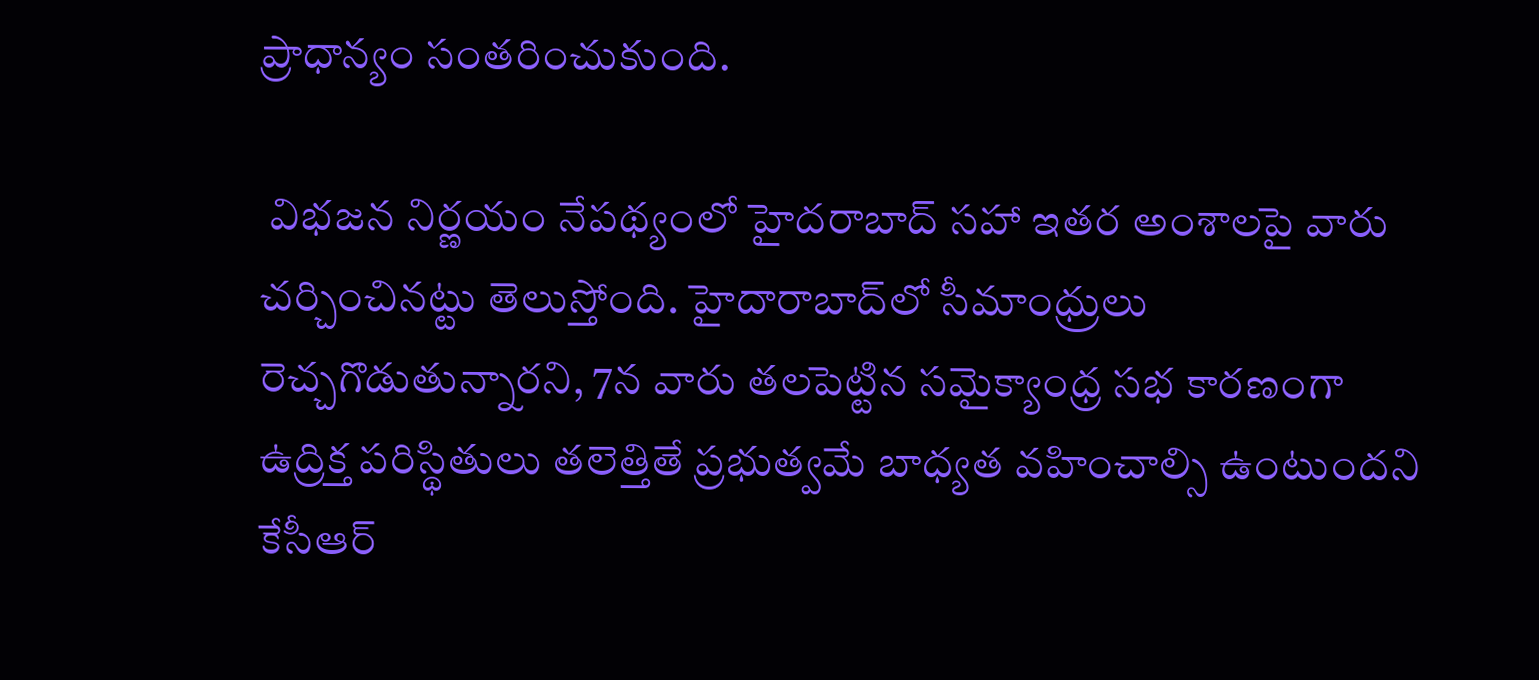ప్రాధాన్యం సంతరించుకుంది.

 విభజన నిర్ణయం నేపథ్యంలో హైదరాబాద్ సహా ఇతర అంశాలపై వారు చర్చించినట్టు తెలుస్తోంది. హైదారాబాద్‌లో సీమాంధ్రులు రెచ్చగొడుతున్నారని, 7న వారు తలపెట్టిన సమైక్యాంధ్ర సభ కారణంగా ఉద్రిక్త పరిస్థితులు తలెత్తితే ప్రభుత్వమే బాధ్యత వహించాల్సి ఉంటుందని కేసీఆర్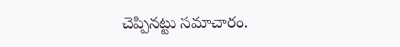చెప్పినట్టు సమాచారం.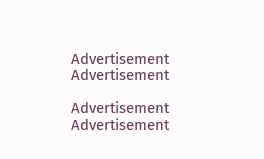Advertisement
Advertisement

Advertisement
Advertisement